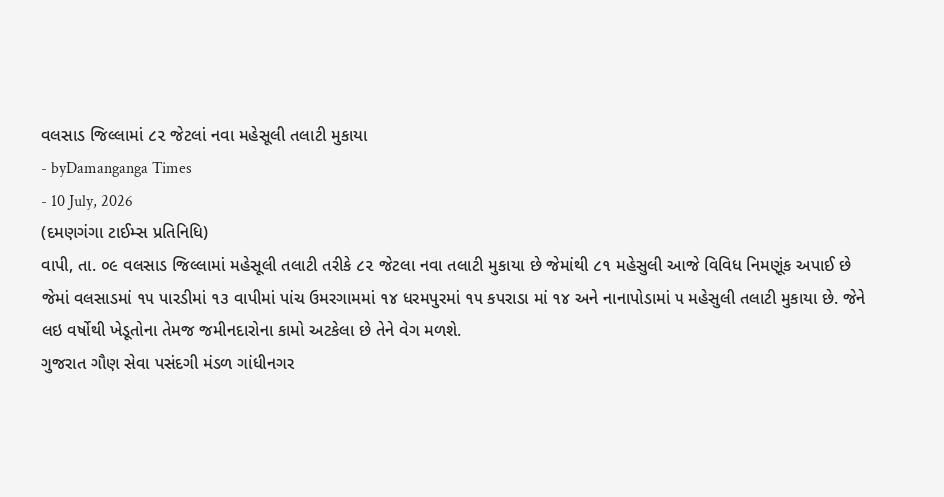વલસાડ જિલ્લામાં ૮૨ જેટલાં નવા મહેસૂલી તલાટી મુકાયા
- byDamanganga Times
- 10 July, 2026
(દમણગંગા ટાઈમ્સ પ્રતિનિધિ)
વાપી, તા. ૦૯ વલસાડ જિલ્લામાં મહેસૂલી તલાટી તરીકે ૮૨ જેટલા નવા તલાટી મુકાયા છે જેમાંથી ૮૧ મહેસુલી આજે વિવિધ નિમણૂંક અપાઈ છે
જેમાં વલસાડમાં ૧૫ પારડીમાં ૧૩ વાપીમાં પાંચ ઉમરગામમાં ૧૪ ધરમપુરમાં ૧૫ કપરાડા માં ૧૪ અને નાનાપોડામાં ૫ મહેસુલી તલાટી મુકાયા છે. જેને લઇ વર્ષોથી ખેડૂતોના તેમજ જમીનદારોના કામો અટકેલા છે તેને વેગ મળશે.
ગુજરાત ગૌણ સેવા પસંદગી મંડળ ગાંધીનગર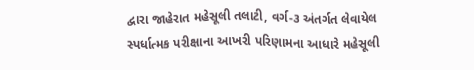દ્વારા જાહેરાત મહેસૂલી તલાટી, વર્ગ-૩ અંતર્ગત લેવાયેલ સ્પર્ધાત્મક પરીક્ષાના આખરી પરિણામના આધારે મહેસૂલી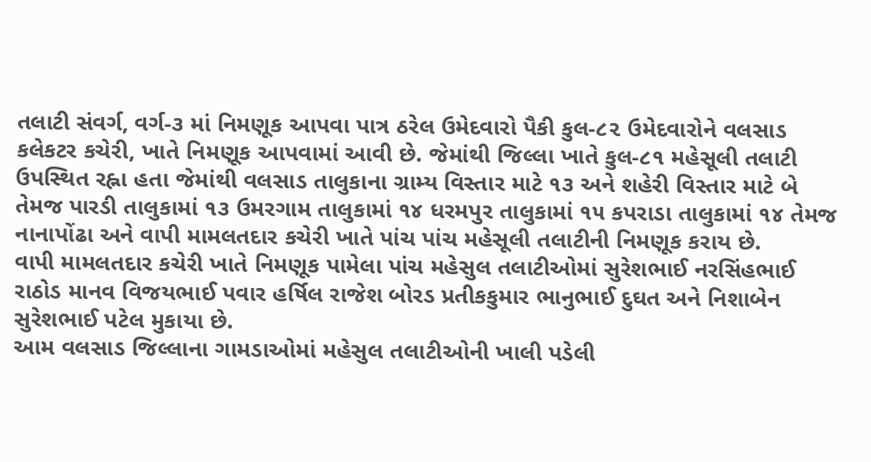તલાટી સંવર્ગ, વર્ગ-૩ માં નિમણૂક આપવા પાત્ર ઠરેલ ઉમેદવારો પૈકી કુલ-૮૨ ઉમેદવારોને વલસાડ કલેકટર કચેરી, ખાતે નિમણૂક આપવામાં આવી છે. જેમાંથી જિલ્લા ખાતે કુલ-૮૧ મહેસૂલી તલાટી ઉપસ્થિત રહ્ના હતા જેમાંથી વલસાડ તાલુકાના ગ્રામ્ય વિસ્તાર માટે ૧૩ અને શહેરી વિસ્તાર માટે બે તેમજ પારડી તાલુકામાં ૧૩ ઉમરગામ તાલુકામાં ૧૪ ધરમપુર તાલુકામાં ૧૫ કપરાડા તાલુકામાં ૧૪ તેમજ નાનાપોંઢા અને વાપી મામલતદાર કચેરી ખાતે પાંચ પાંચ મહેસૂલી તલાટીની નિમણૂક કરાય છે.
વાપી મામલતદાર કચેરી ખાતે નિમણૂક પામેલા પાંચ મહેસુલ તલાટીઓમાં સુરેશભાઈ નરસિંહભાઈ રાઠોડ માનવ વિજયભાઈ પવાર હર્ષિલ રાજેશ બોરડ પ્રતીકકુમાર ભાનુભાઈ દુઘત અને નિશાબેન સુરેશભાઈ પટેલ મુકાયા છે.
આમ વલસાડ જિલ્લાના ગામડાઓમાં મહેસુલ તલાટીઓની ખાલી પડેલી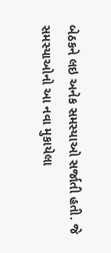બેઠકને લઇ અનેક સમસ્યાઓ સર્જાતી હતી. જે સમસ્યાઓનો આ નવા મુકાયેલા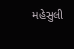મહેસુલી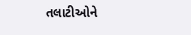તલાટીઓને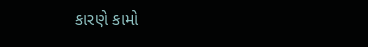કારણે કામો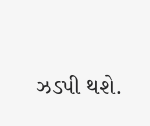ઝડપી થશે.